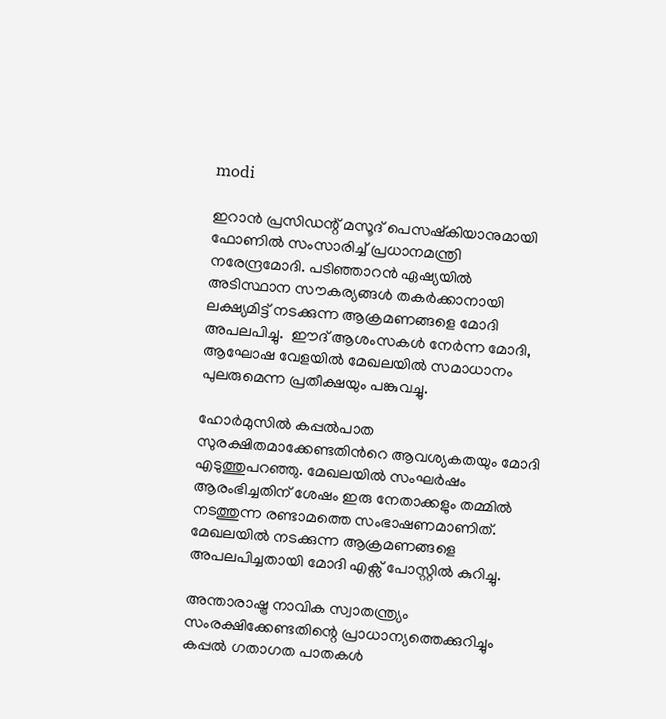modi

ഇറാന്‍ പ്രസിഡന്റ് മസൂദ് പെസഷ്കിയാനുമായി ഫോണില്‍ സംസാരിച്ച് പ്രധാനമന്ത്രി നരേന്ദ്രമോദി. പടി‍ഞ്ഞാറന്‍ ഏഷ്യയില്‍ അടിസ്ഥാന സൗകര്യങ്ങള്‍ തകർക്കാനായി ലക്ഷ്യമിട്ട് നടക്കുന്ന ആക്രമണങ്ങളെ മോദി അപലപിച്ചു.  ഈദ് ആശംസകള്‍ നേര്‍ന്ന മോദി, ആഘോഷ വേളയില്‍ മേഖലയില്‍ സമാധാനം പുലരുമെന്ന പ്രതീക്ഷയും പങ്കുവച്ചു.

ഹോർമുസിൽ കപ്പല്‍പാത സുരക്ഷിതമാക്കേണ്ടതിന്‍റെ ആവശ്യകതയും മോദി എടുത്തുപറഞ്ഞു. മേഖലയിൽ സംഘർഷം ആരംഭിച്ചതിന് ശേഷം ഇരു നേതാക്കളും തമ്മിൽ നടത്തുന്ന രണ്ടാമത്തെ സംഭാഷണമാണിത്. മേഖലയിൽ നടക്കുന്ന ആക്രമണങ്ങളെ അപലപിച്ചതായി മോദി എക്സ് പോസ്റ്റിൽ കുറിച്ചു.

അന്താരാഷ്ട്ര നാവിക സ്വാതന്ത്ര്യം സംരക്ഷിക്കേണ്ടതിന്റെ പ്രാധാന്യത്തെക്കുറിച്ചും കപ്പൽ ഗതാഗത പാതകൾ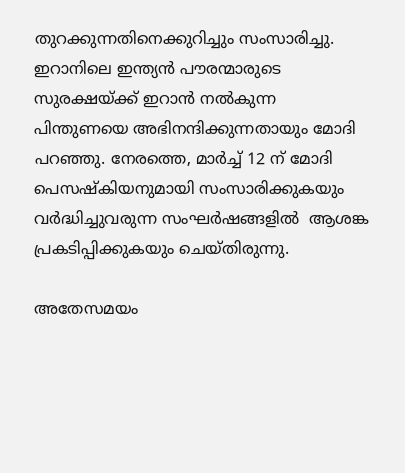തുറക്കുന്നതിനെക്കുറിച്ചും സംസാരിച്ചു. ഇറാനിലെ ഇന്ത്യൻ പൗരന്മാരുടെ സുരക്ഷയ്ക്ക് ഇറാൻ നൽകുന്ന പിന്തുണയെ അഭിനന്ദിക്കുന്നതായും മോദി പറഞ്ഞു. നേരത്തെ, മാർച്ച് 12 ന് മോദി പെസഷ്കിയനുമായി സംസാരിക്കുകയും വർദ്ധിച്ചുവരുന്ന സംഘർഷങ്ങളിൽ  ആശങ്ക പ്രകടിപ്പിക്കുകയും ചെയ്തിരുന്നു.

അതേസമയം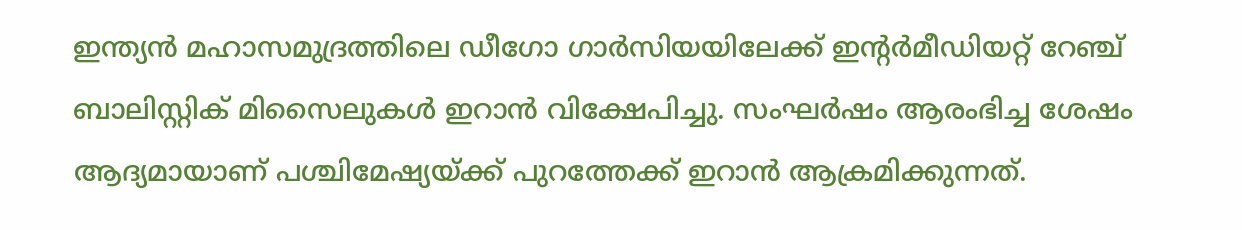ഇന്ത്യൻ മഹാസമുദ്രത്തിലെ ഡീഗോ ഗാർസിയയിലേക്ക് ഇൻ്റർമീഡിയറ്റ് റേഞ്ച് ബാലിസ്റ്റ‌ിക് മിസൈലുകൾ ഇറാൻ വിക്ഷേപിച്ചു. സംഘർഷം ആരംഭിച്ച ശേഷം ആദ്യമായാണ് പശ്ചിമേഷ്യയ്ക്ക് പുറത്തേക്ക് ഇറാൻ ആക്രമിക്കുന്നത്.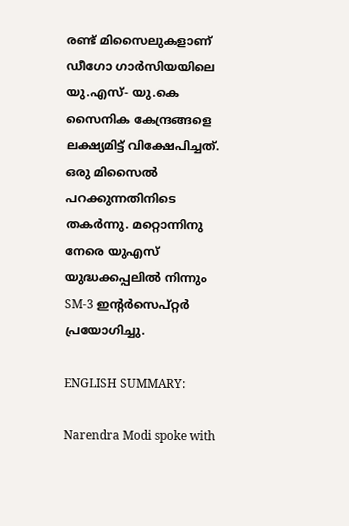രണ്ട് മിസൈലുകളാണ് ഡീഗോ ഗാർസിയയിലെ യു.എസ്- യു.കെ സൈനിക കേന്ദ്രങ്ങളെ ലക്ഷ്യമിട്ട് വിക്ഷേപിച്ചത്. ഒരു മിസൈൽ പറക്കുന്നതിനിടെ തകർന്നു. മറ്റൊന്നിനു നേരെ യുഎസ് യുദ്ധക്കപ്പലിൽ നിന്നും SM-3 ഇൻ്റർസെപ്റ്റർ പ്രയോഗിച്ചു.

ENGLISH SUMMARY:

Narendra Modi spoke with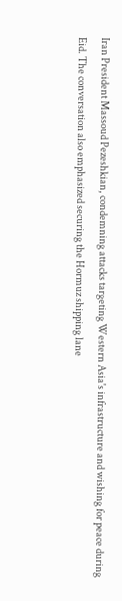Iran President Massoud Pezeshkian, condemning attacks targeting Western Asia's infrastructure and wishing for peace during Eid. The conversation also emphasized securing the Hormuz shipping lane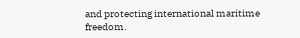and protecting international maritime freedom.